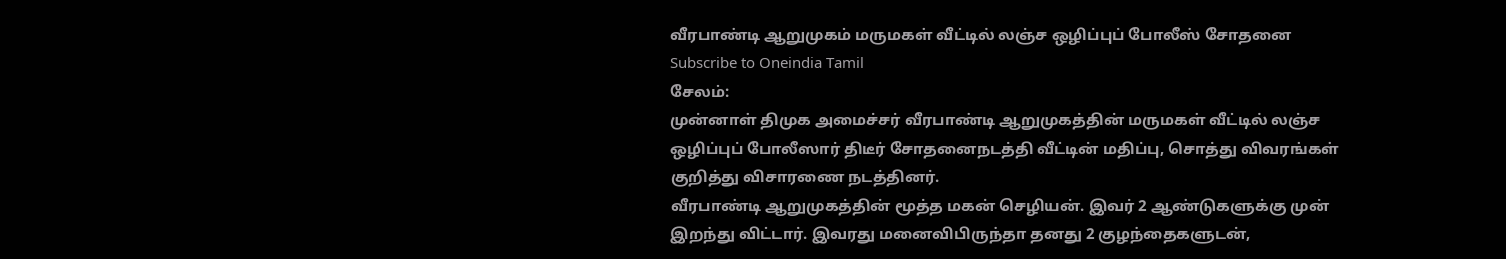வீரபாண்டி ஆறுமுகம் மருமகள் வீட்டில் லஞ்ச ஒழிப்புப் போலீஸ் சோதனை
Subscribe to Oneindia Tamil
சேலம்:
முன்னாள் திமுக அமைச்சர் வீரபாண்டி ஆறுமுகத்தின் மருமகள் வீட்டில் லஞ்ச ஒழிப்புப் போலீஸார் திடீர் சோதனைநடத்தி வீட்டின் மதிப்பு, சொத்து விவரங்கள் குறித்து விசாரணை நடத்தினர்.
வீரபாண்டி ஆறுமுகத்தின் மூத்த மகன் செழியன். இவர் 2 ஆண்டுகளுக்கு முன் இறந்து விட்டார். இவரது மனைவிபிருந்தா தனது 2 குழந்தைகளுடன்,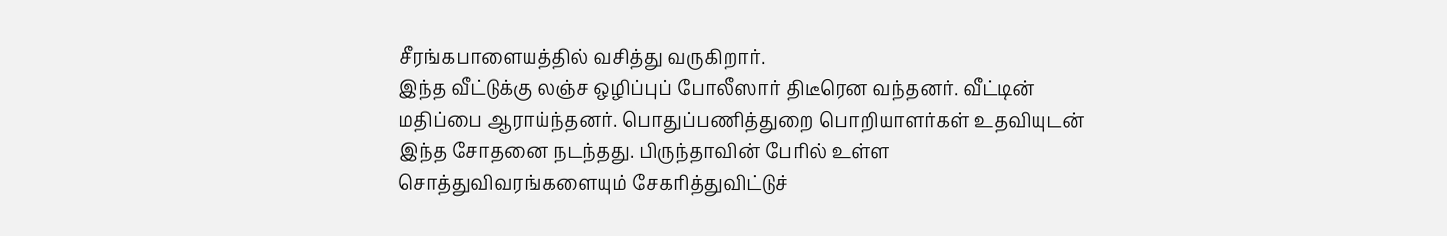சீரங்கபாளையத்தில் வசித்து வருகிறார்.
இந்த வீட்டுக்கு லஞ்ச ஒழிப்புப் போலீஸார் திடீரென வந்தனர். வீட்டின் மதிப்பை ஆராய்ந்தனர். பொதுப்பணித்துறை பொறியாளர்கள் உதவியுடன் இந்த சோதனை நடந்தது. பிருந்தாவின் பேரில் உள்ள சொத்துவிவரங்களையும் சேகரித்துவிட்டுச்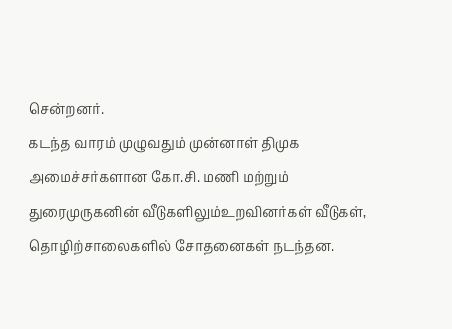சென்றனர்.
கடந்த வாரம் முழுவதும் முன்னாள் திமுக அமைச்சர்களான கோ.சி. மணி மற்றும் துரைமுருகனின் வீடுகளிலும்உறவினர்கள் வீடுகள், தொழிற்சாலைகளில் சோதனைகள் நடந்தன.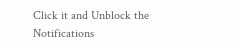Click it and Unblock the Notifications